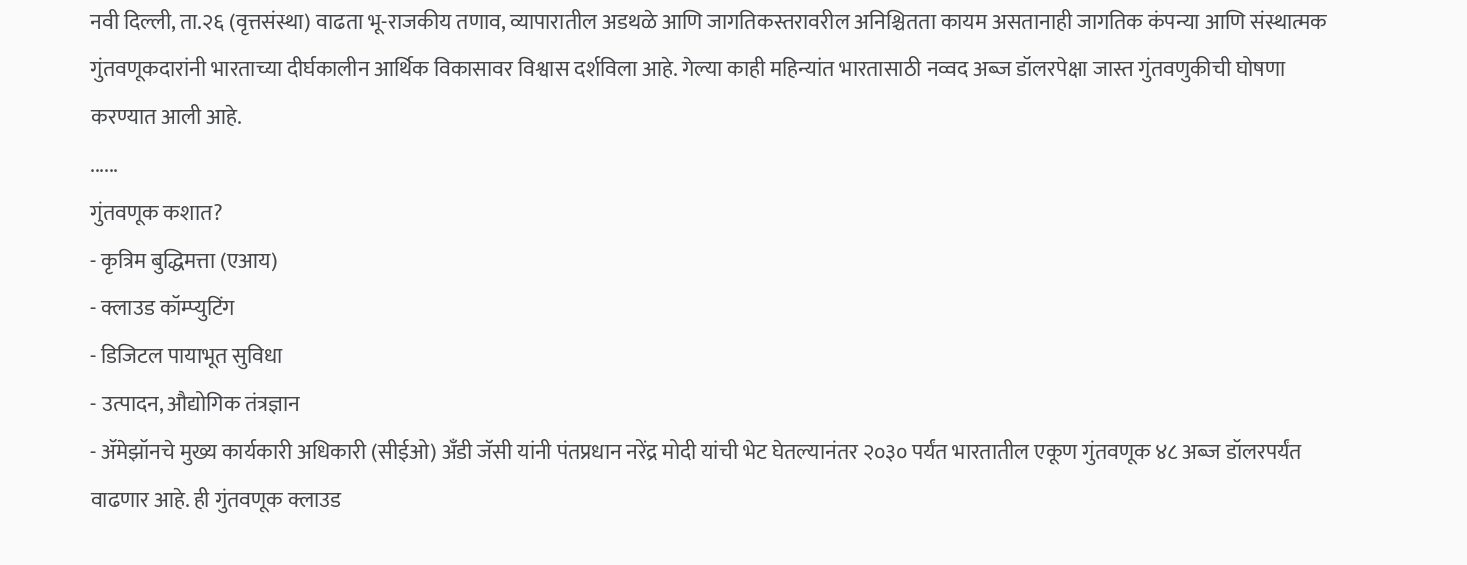नवी दिल्ली, ता.२६ (वृत्तसंस्था) वाढता भू-राजकीय तणाव, व्यापारातील अडथळे आणि जागतिकस्तरावरील अनिश्चितता कायम असतानाही जागतिक कंपन्या आणि संस्थात्मक गुंतवणूकदारांनी भारताच्या दीर्घकालीन आर्थिक विकासावर विश्वास दर्शविला आहे. गेल्या काही महिन्यांत भारतासाठी नव्वद अब्ज डॉलरपेक्षा जास्त गुंतवणुकीची घोषणा करण्यात आली आहे.
......
गुंतवणूक कशात?
- कृत्रिम बुद्धिमत्ता (एआय)
- क्लाउड कॉम्प्युटिंग
- डिजिटल पायाभूत सुविधा
- उत्पादन, औद्योगिक तंत्रज्ञान
- ॲमेझॉनचे मुख्य कार्यकारी अधिकारी (सीईओ) अँडी जॅसी यांनी पंतप्रधान नरेंद्र मोदी यांची भेट घेतल्यानंतर २०३० पर्यंत भारतातील एकूण गुंतवणूक ४८ अब्ज डॉलरपर्यंत वाढणार आहे. ही गुंतवणूक क्लाउड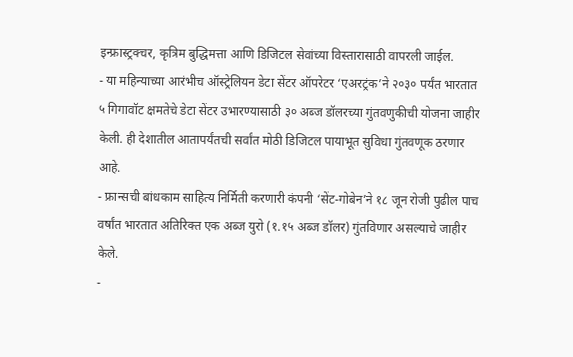इन्फ्रास्ट्रक्चर, कृत्रिम बुद्धिमत्ता आणि डिजिटल सेवांच्या विस्तारासाठी वापरली जाईल.
- या महिन्याच्या आरंभीच ऑस्ट्रेलियन डेटा सेंटर ऑपरेटर ‘एअरट्रंक’ने २०३० पर्यंत भारतात ५ गिगावॉट क्षमतेचे डेटा सेंटर उभारण्यासाठी ३० अब्ज डॉलरच्या गुंतवणुकीची योजना जाहीर केली. ही देशातील आतापर्यंतची सर्वांत मोठी डिजिटल पायाभूत सुविधा गुंतवणूक ठरणार आहे.
- फ्रान्सची बांधकाम साहित्य निर्मिती करणारी कंपनी ‘सेंट-गोबेन’ने १८ जून रोजी पुढील पाच वर्षांत भारतात अतिरिक्त एक अब्ज युरो (१.१५ अब्ज डॉलर) गुंतविणार असल्याचे जाहीर केले.
-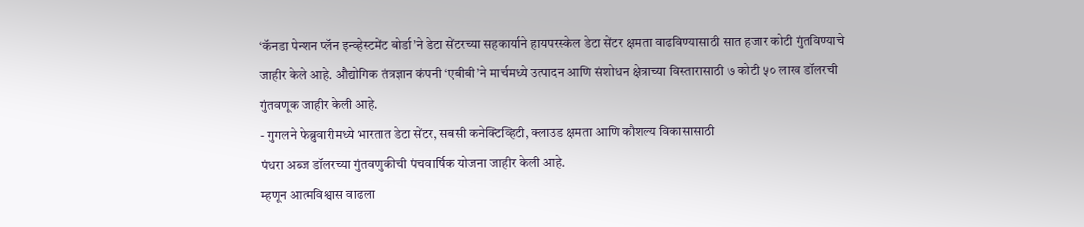‘कॅनडा पेन्शन प्लॅन इन्व्हेस्टमेंट बोर्डा’ने डेटा सेंटरच्या सहकार्याने हायपरस्केल डेटा सेंटर क्षमता वाढविण्यासाठी सात हजार कोटी गुंतविण्याचे जाहीर केले आहे. औद्योगिक तंत्रज्ञान कंपनी ‘एबीबी’ने मार्चमध्ये उत्पादन आणि संशोधन क्षेत्राच्या विस्तारासाठी ७ कोटी ५० लाख डॉलरची गुंतवणूक जाहीर केली आहे.
- गुगलने फेब्रुवारीमध्ये भारतात डेटा सेंटर, सबसी कनेक्टिव्हिटी, क्लाउड क्षमता आणि कौशल्य विकासासाठी
पंधरा अब्ज डॉलरच्या गुंतवणुकीची पंचवार्षिक योजना जाहीर केली आहे.
म्हणून आत्मविश्वास वाढला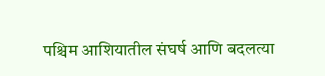पश्चिम आशियातील संघर्ष आणि बदलत्या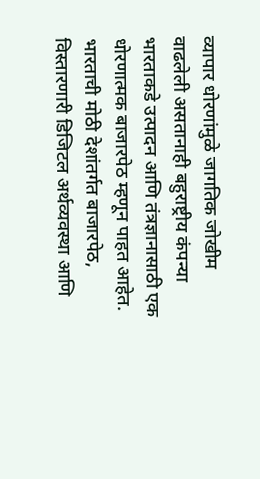व्यापार धोरणांमुळे जागतिक जोखीम वाढलेली असतानाही बहुराष्ट्रीय कंपन्या भारताकडे उत्पादन आणि तंत्रज्ञानासाठी एक धोरणात्मक बाजारपेठ म्हणून पाहत आहेत. भारताची मोठी देशांतर्गत बाजारपेठ, विस्तारणारी डिजिटल अर्थव्यवस्था आणि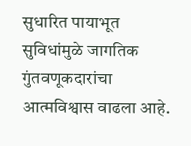सुधारित पायाभूत सुविधांमुळे जागतिक गुंतवणूकदारांचा आत्मविश्वास वाढला आहे.